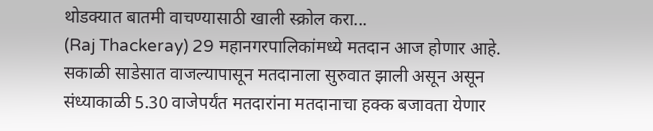थोडक्यात बातमी वाचण्यासाठी खाली स्क्रोल करा...
(Raj Thackeray) 29 महानगरपालिकांमध्ये मतदान आज होणार आहे. सकाळी साडेसात वाजल्यापासून मतदानाला सुरुवात झाली असून असून संध्याकाळी 5.30 वाजेपर्यंत मतदारांना मतदानाचा हक्क बजावता येणार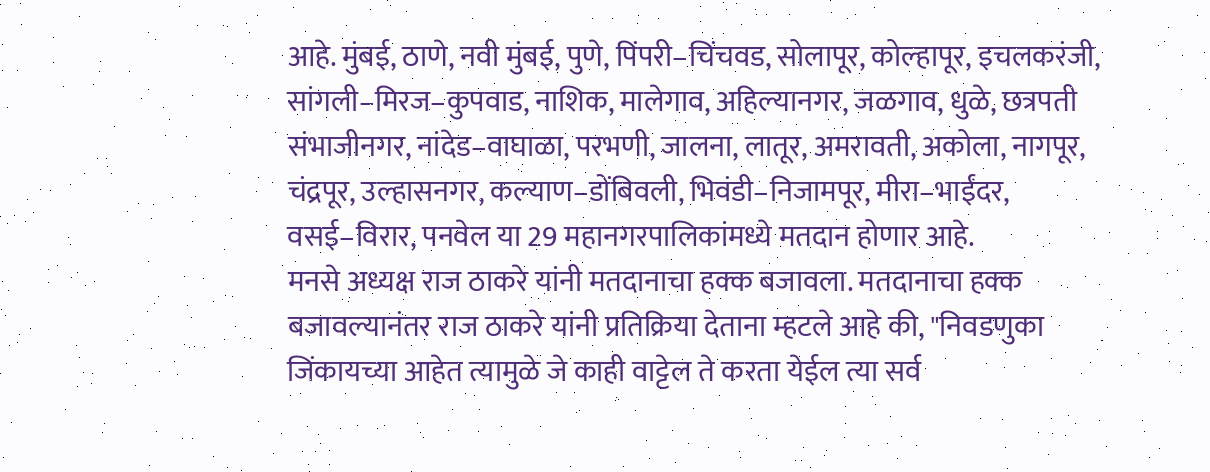आहे. मुंबई, ठाणे, नवी मुंबई, पुणे, पिंपरी–चिंचवड, सोलापूर, कोल्हापूर, इचलकरंजी, सांगली–मिरज–कुपवाड, नाशिक, मालेगाव, अहिल्यानगर, जळगाव, धुळे, छत्रपती संभाजीनगर, नांदेड–वाघाळा, परभणी, जालना, लातूर, अमरावती, अकोला, नागपूर, चंद्रपूर, उल्हासनगर, कल्याण–डोंबिवली, भिवंडी–निजामपूर, मीरा–भाईंदर, वसई–विरार, पनवेल या 29 महानगरपालिकांमध्ये मतदान होणार आहे.
मनसे अध्यक्ष राज ठाकरे यांनी मतदानाचा हक्क बजावला. मतदानाचा हक्क बजावल्यानंतर राज ठाकरे यांनी प्रतिक्रिया देताना म्हटले आहे की, "निवडणुका जिंकायच्या आहेत त्यामुळे जे काही वाट्टेल ते करता येईल त्या सर्व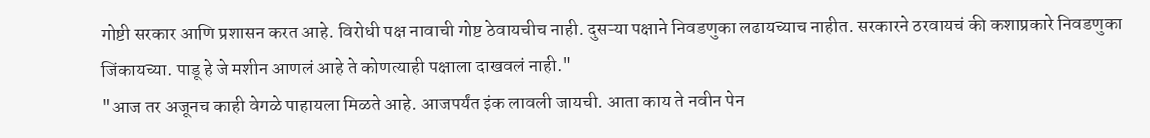गोष्टी सरकार आणि प्रशासन करत आहे. विरोधी पक्ष नावाची गोष्ट ठेवायचीच नाही. दुसऱ्या पक्षाने निवडणुका लढायच्याच नाहीत. सरकारने ठरवायचं की कशाप्रकारे निवडणुका जिंकायच्या. पाडू हे जे मशीन आणलं आहे ते कोणत्याही पक्षाला दाखवलं नाही."
"आज तर अजूनच काही वेगळे पाहायला मिळते आहे. आजपर्यंत इंक लावली जायची. आता काय ते नवीन पेन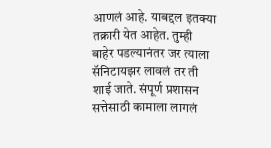आणलं आहे. याबद्दल इतक्या तक्रारी येत आहेत. तुम्ही बाहेर पडल्यानंतर जर त्याला सॅनिटायझर लावलं तर ती शाई जाते. संपूर्ण प्रशासन सत्तेसाठी कामाला लागलं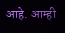आहे. आम्ही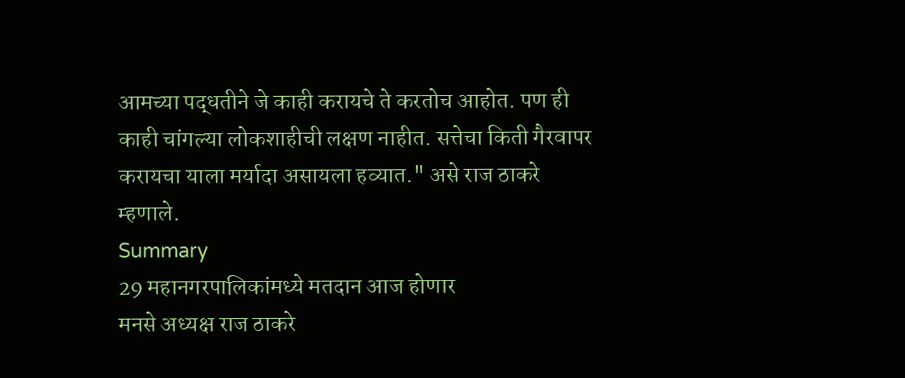आमच्या पद्धतीने जे काही करायचे ते करतोच आहोत. पण ही काही चांगल्या लोकशाहीची लक्षण नाहीत. सत्तेचा किती गैरवापर करायचा याला मर्यादा असायला हव्यात." असे राज ठाकरे म्हणाले.
Summary
29 महानगरपालिकांमध्ये मतदान आज होणार
मनसे अध्यक्ष राज ठाकरे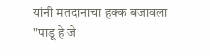यांनी मतदानाचा हक्क बजावला
"पाडू हे जे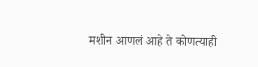मशीन आणलं आहे ते कोणत्याही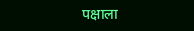पक्षाला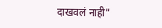दाखवलं नाही"